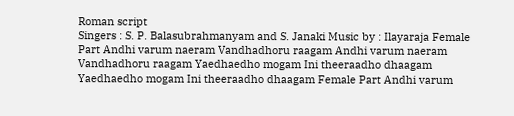Roman script
Singers : S. P. Balasubrahmanyam and S. Janaki Music by : Ilayaraja Female Part Andhi varum naeram Vandhadhoru raagam Andhi varum naeram Vandhadhoru raagam Yaedhaedho mogam Ini theeraadho dhaagam Yaedhaedho mogam Ini theeraadho dhaagam Female Part Andhi varum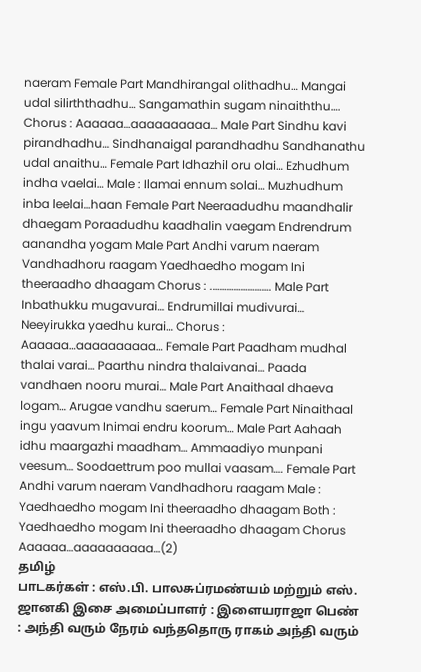naeram Female Part Mandhirangal olithadhu… Mangai udal silirththadhu… Sangamathin sugam ninaiththu…. Chorus : Aaaaaa…aaaaaaaaaa… Male Part Sindhu kavi pirandhadhu… Sindhanaigal parandhadhu Sandhanathu udal anaithu… Female Part Idhazhil oru olai… Ezhudhum indha vaelai… Male : Ilamai ennum solai… Muzhudhum inba leelai…haan Female Part Neeraadudhu maandhalir dhaegam Poraadudhu kaadhalin vaegam Endrendrum aanandha yogam Male Part Andhi varum naeram Vandhadhoru raagam Yaedhaedho mogam Ini theeraadho dhaagam Chorus : .……………………. Male Part Inbathukku mugavurai… Endrumillai mudivurai… Neeyirukka yaedhu kurai… Chorus : Aaaaaa…aaaaaaaaaa… Female Part Paadham mudhal thalai varai… Paarthu nindra thalaivanai… Paada vandhaen nooru murai… Male Part Anaithaal dhaeva logam… Arugae vandhu saerum… Female Part Ninaithaal ingu yaavum Inimai endru koorum… Male Part Aahaah idhu maargazhi maadham… Ammaadiyo munpani veesum… Soodaettrum poo mullai vaasam…. Female Part Andhi varum naeram Vandhadhoru raagam Male : Yaedhaedho mogam Ini theeraadho dhaagam Both : Yaedhaedho mogam Ini theeraadho dhaagam Chorus Aaaaaa…aaaaaaaaaa…(2)
தமிழ்
பாடகர்கள் : எஸ்.பி. பாலசுப்ரமண்யம் மற்றும் எஸ். ஜானகி இசை அமைப்பாளர் : இளையராஜா பெண் : அந்தி வரும் நேரம் வந்ததொரு ராகம் அந்தி வரும்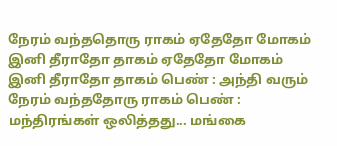நேரம் வந்ததொரு ராகம் ஏதேதோ மோகம் இனி தீராதோ தாகம் ஏதேதோ மோகம் இனி தீராதோ தாகம் பெண் : அந்தி வரும் நேரம் வந்ததோரு ராகம் பெண் : மந்திரங்கள் ஒலித்தது... மங்கை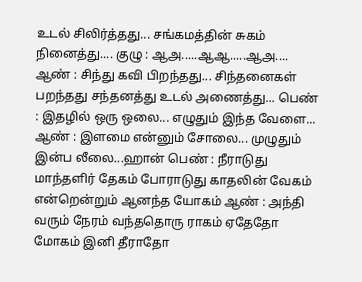உடல் சிலிர்த்தது... சங்கமத்தின் சுகம் நினைத்து.... குழு : ஆஅ.....ஆஆ.....ஆஅ.... ஆண் : சிந்து கவி பிறந்தது... சிந்தனைகள் பறந்தது சந்தனத்து உடல் அணைத்து... பெண் : இதழில் ஒரு ஒலை... எழுதும் இந்த வேளை... ஆண் : இளமை என்னும் சோலை... முழுதும் இன்ப லீலை...ஹான் பெண் : நீராடுது மாந்தளிர் தேகம் போராடுது காதலின் வேகம் என்றென்றும் ஆனந்த யோகம் ஆண் : அந்தி வரும் நேரம் வந்ததொரு ராகம் ஏதேதோ மோகம் இனி தீராதோ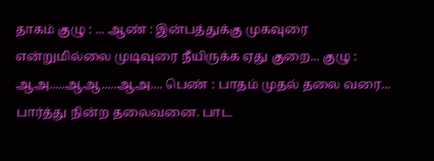தாகம் குழு : ... ஆண் : இன்பத்துக்கு முகவுரை என்றுமில்லை முடிவுரை நீயிருக்க ஏது குறை... குழு : ஆஅ.....ஆஆ.....ஆஅ.... பெண் : பாதம் முதல் தலை வரை... பார்த்து நின்ற தலைவனை. பாட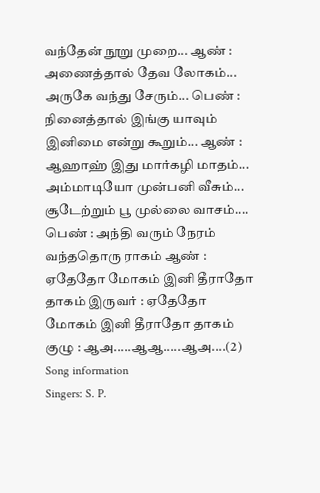வந்தேன் நூறு முறை... ஆண் : அணைத்தால் தேவ லோகம்... அருகே வந்து சேரும்... பெண் : நினைத்தால் இங்கு யாவும் இனிமை என்று கூறும்... ஆண் : ஆஹாஹ் இது மார்கழி மாதம்... அம்மாடியோ முன்பனி வீசும்... சூடேற்றும் பூ முல்லை வாசம்.... பெண் : அந்தி வரும் நேரம் வந்ததொரு ராகம் ஆண் : ஏதேதோ மோகம் இனி தீராதோ தாகம் இருவர் : ஏதேதோ மோகம் இனி தீராதோ தாகம் குழு : ஆஅ.....ஆஆ.....ஆஅ....(2)
Song information
Singers: S. P.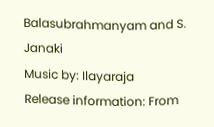Balasubrahmanyam and S. Janaki
Music by: Ilayaraja
Release information: From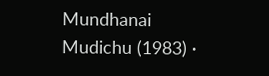Mundhanai Mudichu (1983) ·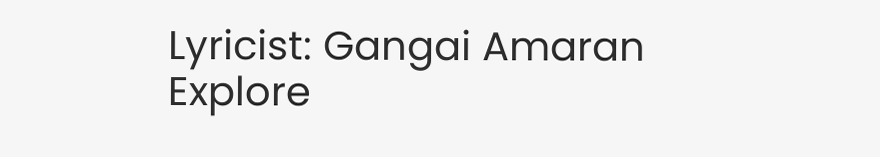Lyricist: Gangai Amaran
Explore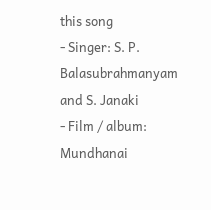this song
- Singer: S. P. Balasubrahmanyam and S. Janaki
- Film / album: Mundhanai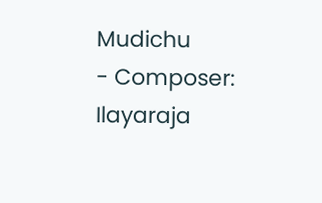Mudichu
- Composer: Ilayaraja